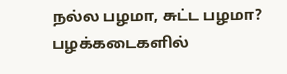நல்ல பழமா, சுட்ட பழமா? பழக்கடைகளில்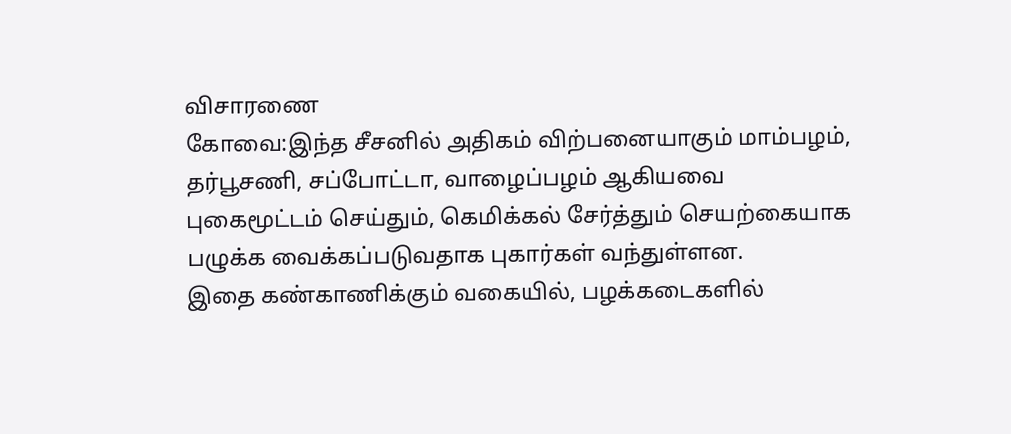விசாரணை
கோவை:இந்த சீசனில் அதிகம் விற்பனையாகும் மாம்பழம், தர்பூசணி, சப்போட்டா, வாழைப்பழம் ஆகியவை புகைமூட்டம் செய்தும், கெமிக்கல் சேர்த்தும் செயற்கையாக பழுக்க வைக்கப்படுவதாக புகார்கள் வந்துள்ளன.
இதை கண்காணிக்கும் வகையில், பழக்கடைகளில்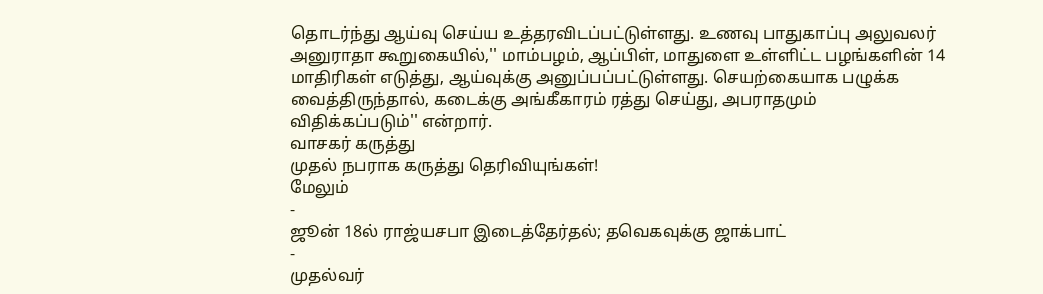தொடர்ந்து ஆய்வு செய்ய உத்தரவிடப்பட்டுள்ளது. உணவு பாதுகாப்பு அலுவலர் அனுராதா கூறுகையில்,'' மாம்பழம், ஆப்பிள், மாதுளை உள்ளிட்ட பழங்களின் 14 மாதிரிகள் எடுத்து, ஆய்வுக்கு அனுப்பப்பட்டுள்ளது. செயற்கையாக பழுக்க வைத்திருந்தால், கடைக்கு அங்கீகாரம் ரத்து செய்து, அபராதமும் விதிக்கப்படும்'' என்றார்.
வாசகர் கருத்து
முதல் நபராக கருத்து தெரிவியுங்கள்!
மேலும்
-
ஜூன் 18ல் ராஜ்யசபா இடைத்தேர்தல்; தவெகவுக்கு ஜாக்பாட்
-
முதல்வர்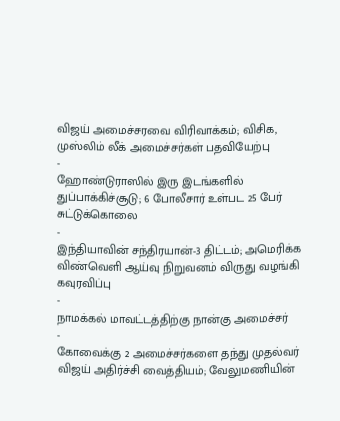விஜய் அமைச்சரவை விரிவாக்கம்; விசிக, முஸ்லிம் லீக் அமைச்சர்கள் பதவியேற்பு
-
ஹோண்டுராஸில் இரு இடங்களில் துப்பாக்கிச்சூடு; 6 போலீசார் உள்பட 25 பேர் சுட்டுக்கொலை
-
இந்தியாவின் சந்திரயான்-3 திட்டம்; அமெரிக்க விண்வெளி ஆய்வு நிறுவனம் விருது வழங்கி கவுரவிப்பு
-
நாமக்கல் மாவட்டத்திற்கு நான்கு அமைச்சர்
-
கோவைக்கு 2 அமைச்சர்களை தந்து முதல்வர் விஜய் அதிர்ச்சி வைத்தியம்; வேலுமணியின்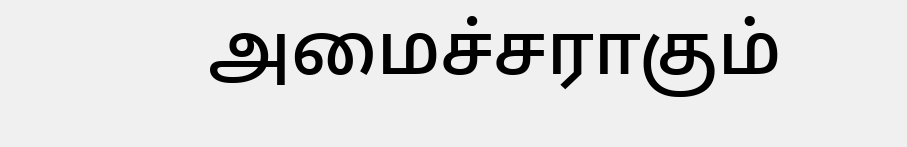அமைச்சராகும்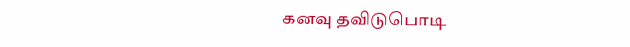கனவு தவிடுபொடி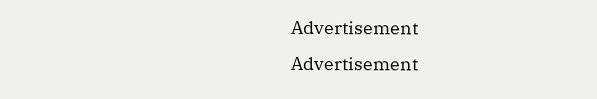Advertisement
Advertisement